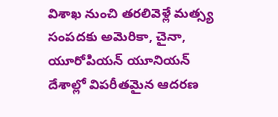విశాఖ నుంచి తరలివెళ్లే మత్స్య సంపదకు అమెరికా, చైనా, యూరోపియన్ యూనియన్ దేశాల్లో విపరీతమైన ఆదరణ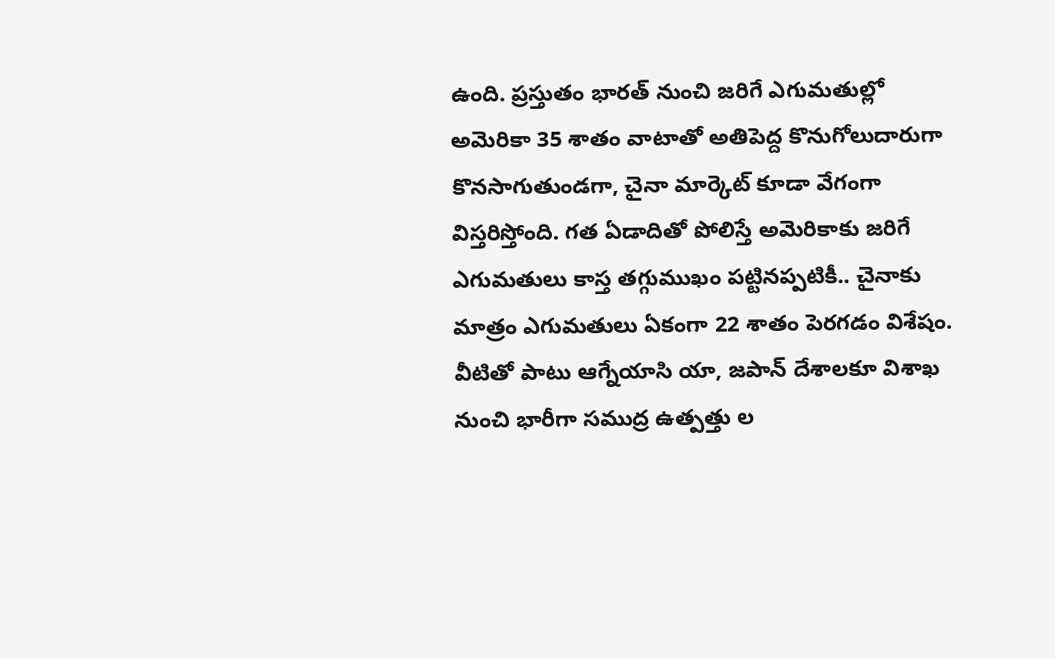ఉంది. ప్రస్తుతం భారత్ నుంచి జరిగే ఎగుమతుల్లో అమెరికా 35 శాతం వాటాతో అతిపెద్ద కొనుగోలుదారుగా కొనసాగుతుండగా, చైనా మార్కెట్ కూడా వేగంగా విస్తరిస్తోంది. గత ఏడాదితో పోలిస్తే అమెరికాకు జరిగే ఎగుమతులు కాస్త తగ్గుముఖం పట్టినప్పటికీ.. చైనాకు మాత్రం ఎగుమతులు ఏకంగా 22 శాతం పెరగడం విశేషం. వీటితో పాటు ఆగ్నేయాసి యా, జపాన్ దేశాలకూ విశాఖ నుంచి భారీగా సముద్ర ఉత్పత్తు ల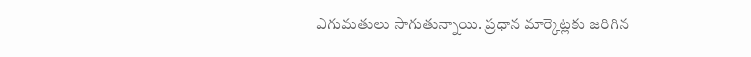ఎగుమతులు సాగుతున్నాయి. ప్రధాన మార్కెట్లకు జరిగిన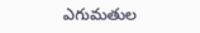ఎగుమతుల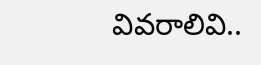వివరాలివి..